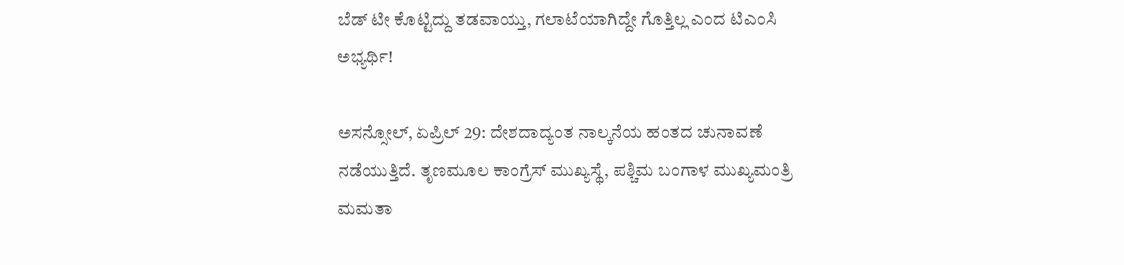ಬೆಡ್ ಟೀ ಕೊಟ್ಟಿದ್ದು ತಡವಾಯ್ತು, ಗಲಾಟೆಯಾಗಿದ್ದೇ ಗೊತ್ತಿಲ್ಲ ಎಂದ ಟಿಎಂಸಿ ಅಭ್ಯರ್ಥಿ!

ಅಸನ್ಸೋಲ್, ಏಪ್ರಿಲ್ 29: ದೇಶದಾದ್ಯಂತ ನಾಲ್ಕನೆಯ ಹಂತದ ಚುನಾವಣೆ ನಡೆಯುತ್ತಿದೆ. ತೃಣಮೂಲ ಕಾಂಗ್ರೆಸ್ ಮುಖ್ಯಸ್ಥೆ, ಪಶ್ಚಿಮ ಬಂಗಾಳ ಮುಖ್ಯಮಂತ್ರಿ ಮಮತಾ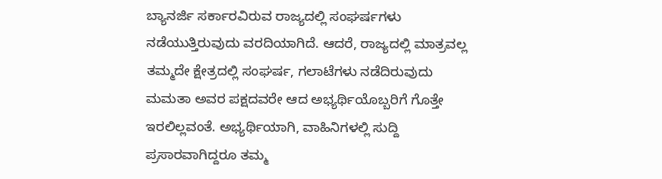ಬ್ಯಾನರ್ಜಿ ಸರ್ಕಾರವಿರುವ ರಾಜ್ಯದಲ್ಲಿ ಸಂಘರ್ಷಗಳು ನಡೆಯುತ್ತಿರುವುದು ವರದಿಯಾಗಿದೆ. ಆದರೆ, ರಾಜ್ಯದಲ್ಲಿ ಮಾತ್ರವಲ್ಲ ತಮ್ಮದೇ ಕ್ಷೇತ್ರದಲ್ಲಿ ಸಂಘರ್ಷ, ಗಲಾಟೆಗಳು ನಡೆದಿರುವುದು ಮಮತಾ ಅವರ ಪಕ್ಷದವರೇ ಆದ ಅಭ್ಯರ್ಥಿಯೊಬ್ಬರಿಗೆ ಗೊತ್ತೇ ಇರಲಿಲ್ಲವಂತೆ. ಅಭ್ಯರ್ಥಿಯಾಗಿ, ವಾಹಿನಿಗಳಲ್ಲಿ ಸುದ್ದಿ ಪ್ರಸಾರವಾಗಿದ್ದರೂ ತಮ್ಮ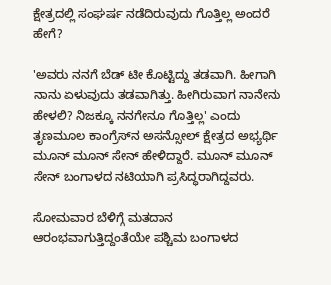ಕ್ಷೇತ್ರದಲ್ಲಿ ಸಂಘರ್ಷ ನಡೆದಿರುವುದು ಗೊತ್ತಿಲ್ಲ ಅಂದರೆ ಹೇಗೆ?

'ಅವರು ನನಗೆ ಬೆಡ್ ಟೀ ಕೊಟ್ಟಿದ್ದು ತಡವಾಗಿ. ಹೀಗಾಗಿ ನಾನು ಏಳುವುದು ತಡವಾಗಿತ್ತು. ಹೀಗಿರುವಾಗ ನಾನೇನು ಹೇಳಲಿ? ನಿಜಕ್ಕೂ ನನಗೇನೂ ಗೊತ್ತಿಲ್ಲ' ಎಂದು ತೃಣಮೂಲ ಕಾಂಗ್ರೆಸ್‌ನ ಅಸನ್ಸೋಲ್ ಕ್ಷೇತ್ರದ ಅಭ್ಯರ್ಥಿ ಮೂನ್ ಮೂನ್ ಸೇನ್ ಹೇಳಿದ್ದಾರೆ. ಮೂನ್ ಮೂನ್ ಸೇನ್ ಬಂಗಾಳದ ನಟಿಯಾಗಿ ಪ್ರಸಿದ್ಧರಾಗಿದ್ದವರು.

ಸೋಮವಾರ ಬೆಳಿಗ್ಗೆ ಮತದಾನ ಆರಂಭವಾಗುತ್ತಿದ್ದಂತೆಯೇ ಪಶ್ಚಿಮ ಬಂಗಾಳದ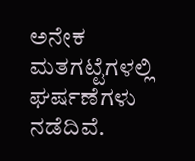ಅನೇಕ ಮತಗಟ್ಟೆಗಳಲ್ಲಿ ಘರ್ಷಣೆಗಳು ನಡೆದಿವೆ.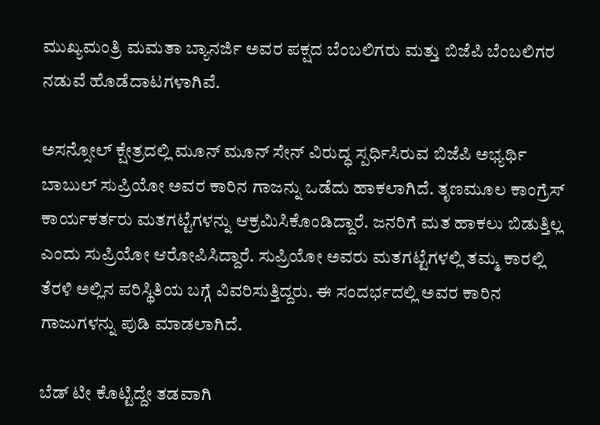ಮುಖ್ಯಮಂತ್ರಿ ಮಮತಾ ಬ್ಯಾನರ್ಜಿ ಅವರ ಪಕ್ಷದ ಬೆಂಬಲಿಗರು ಮತ್ತು ಬಿಜೆಪಿ ಬೆಂಬಲಿಗರ ನಡುವೆ ಹೊಡೆದಾಟಗಳಾಗಿವೆ.

ಅಸನ್ಸೋಲ್ ಕ್ಷೇತ್ರದಲ್ಲಿ ಮೂನ್ ಮೂನ್ ಸೇನ್ ವಿರುದ್ಧ ಸ್ಪರ್ಧಿಸಿರುವ ಬಿಜೆಪಿ ಅಭ್ಯರ್ಥಿ ಬಾಬುಲ್ ಸುಪ್ರಿಯೋ ಅವರ ಕಾರಿನ ಗಾಜನ್ನು ಒಡೆದು ಹಾಕಲಾಗಿದೆ. ತೃಣಮೂಲ ಕಾಂಗ್ರೆಸ್ ಕಾರ್ಯಕರ್ತರು ಮತಗಟ್ಟೆಗಳನ್ನು ಆಕ್ರಮಿಸಿಕೊಂಡಿದ್ದಾರೆ. ಜನರಿಗೆ ಮತ ಹಾಕಲು ಬಿಡುತ್ತಿಲ್ಲ ಎಂದು ಸುಪ್ರಿಯೋ ಆರೋಪಿಸಿದ್ದಾರೆ. ಸುಪ್ರಿಯೋ ಅವರು ಮತಗಟ್ಟೆಗಳಲ್ಲಿ ತಮ್ಮ ಕಾರಲ್ಲಿ ತೆರಳಿ ಅಲ್ಲಿನ ಪರಿಸ್ಥಿತಿಯ ಬಗ್ಗೆ ವಿವರಿಸುತ್ತಿದ್ದರು. ಈ ಸಂದರ್ಭದಲ್ಲಿ ಅವರ ಕಾರಿನ ಗಾಜುಗಳನ್ನು ಪುಡಿ ಮಾಡಲಾಗಿದೆ.

ಬೆಡ್ ಟೀ ಕೊಟ್ಟಿದ್ದೇ ತಡವಾಗಿ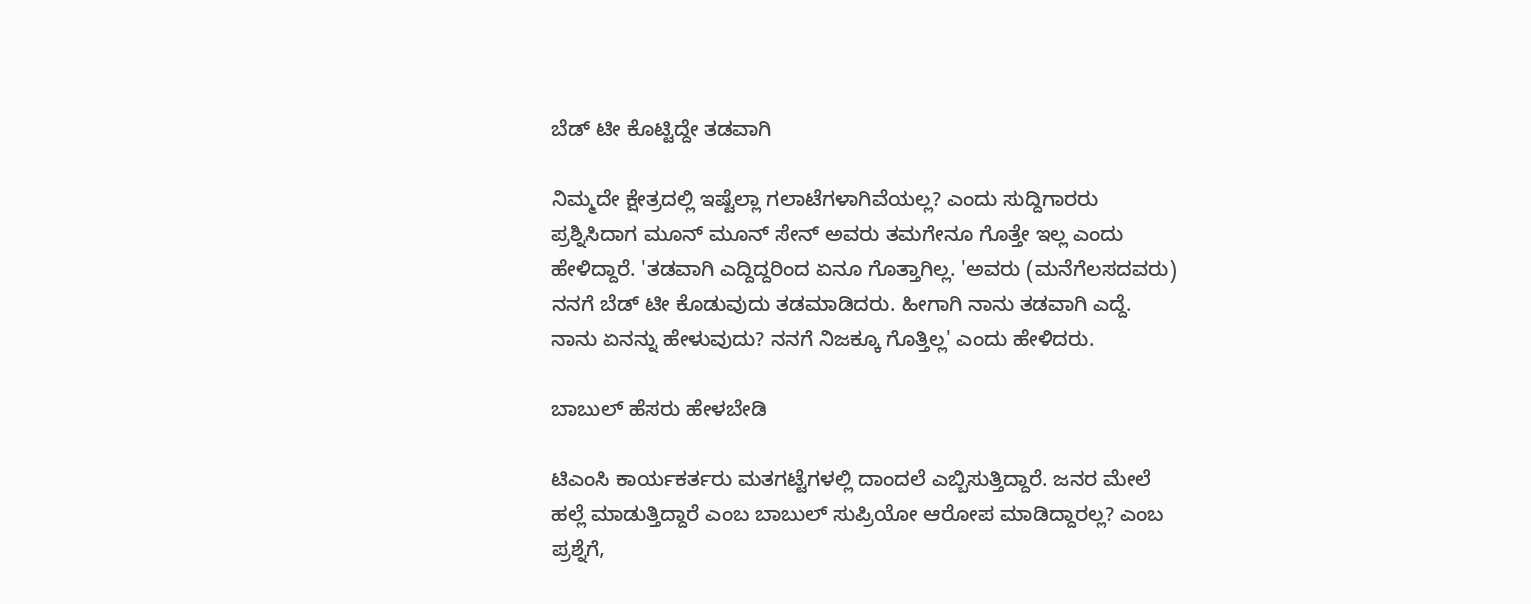ಬೆಡ್ ಟೀ ಕೊಟ್ಟಿದ್ದೇ ತಡವಾಗಿ

ನಿಮ್ಮದೇ ಕ್ಷೇತ್ರದಲ್ಲಿ ಇಷ್ಟೆಲ್ಲಾ ಗಲಾಟೆಗಳಾಗಿವೆಯಲ್ಲ? ಎಂದು ಸುದ್ದಿಗಾರರು ಪ್ರಶ್ನಿಸಿದಾಗ ಮೂನ್ ಮೂನ್ ಸೇನ್ ಅವರು ತಮಗೇನೂ ಗೊತ್ತೇ ಇಲ್ಲ ಎಂದು ಹೇಳಿದ್ದಾರೆ. 'ತಡವಾಗಿ ಎದ್ದಿದ್ದರಿಂದ ಏನೂ ಗೊತ್ತಾಗಿಲ್ಲ. 'ಅವರು (ಮನೆಗೆಲಸದವರು) ನನಗೆ ಬೆಡ್ ಟೀ ಕೊಡುವುದು ತಡಮಾಡಿದರು. ಹೀಗಾಗಿ ನಾನು ತಡವಾಗಿ ಎದ್ದೆ. ನಾನು ಏನನ್ನು ಹೇಳುವುದು? ನನಗೆ ನಿಜಕ್ಕೂ ಗೊತ್ತಿಲ್ಲ' ಎಂದು ಹೇಳಿದರು.

ಬಾಬುಲ್ ಹೆಸರು ಹೇಳಬೇಡಿ

ಟಿಎಂಸಿ ಕಾರ್ಯಕರ್ತರು ಮತಗಟ್ಟೆಗಳಲ್ಲಿ ದಾಂದಲೆ ಎಬ್ಬಿಸುತ್ತಿದ್ದಾರೆ. ಜನರ ಮೇಲೆ ಹಲ್ಲೆ ಮಾಡುತ್ತಿದ್ದಾರೆ ಎಂಬ ಬಾಬುಲ್ ಸುಪ್ರಿಯೋ ಆರೋಪ ಮಾಡಿದ್ದಾರಲ್ಲ? ಎಂಬ ಪ್ರಶ್ನೆಗೆ,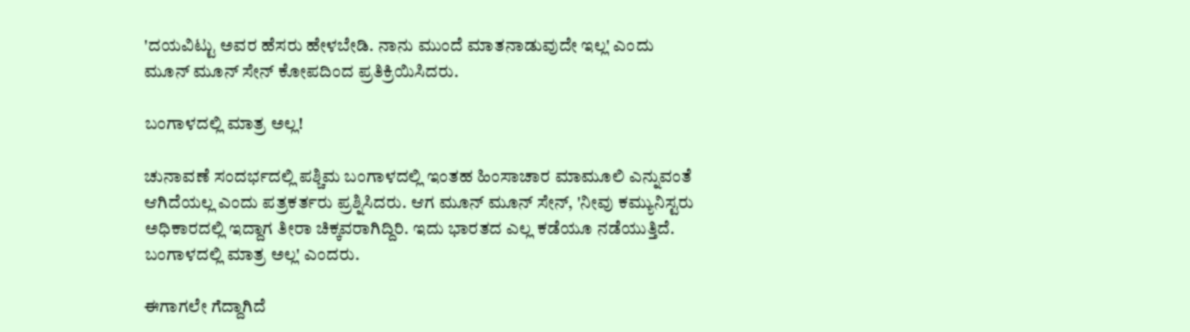'ದಯವಿಟ್ಟು ಅವರ ಹೆಸರು ಹೇಳಬೇಡಿ. ನಾನು ಮುಂದೆ ಮಾತನಾಡುವುದೇ ಇಲ್ಲ' ಎಂದು ಮೂನ್ ಮೂನ್ ಸೇನ್ ಕೋಪದಿಂದ ಪ್ರತಿಕ್ರಿಯಿಸಿದರು.

ಬಂಗಾಳದಲ್ಲಿ ಮಾತ್ರ ಅಲ್ಲ!

ಚುನಾವಣೆ ಸಂದರ್ಭದಲ್ಲಿ ಪಶ್ಚಿಮ ಬಂಗಾಳದಲ್ಲಿ ಇಂತಹ ಹಿಂಸಾಚಾರ ಮಾಮೂಲಿ ಎನ್ನುವಂತೆ ಆಗಿದೆಯಲ್ಲ ಎಂದು ಪತ್ರಕರ್ತರು ಪ್ರಶ್ನಿಸಿದರು. ಆಗ ಮೂನ್ ಮೂನ್ ಸೇನ್, 'ನೀವು ಕಮ್ಯುನಿಸ್ಟರು ಅಧಿಕಾರದಲ್ಲಿ ಇದ್ದಾಗ ತೀರಾ ಚಿಕ್ಕವರಾಗಿದ್ದಿರಿ. ಇದು ಭಾರತದ ಎಲ್ಲ ಕಡೆಯೂ ನಡೆಯುತ್ತಿದೆ. ಬಂಗಾಳದಲ್ಲಿ ಮಾತ್ರ ಅಲ್ಲ' ಎಂದರು.

ಈಗಾಗಲೇ ಗೆದ್ದಾಗಿದೆ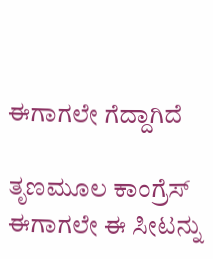ಈಗಾಗಲೇ ಗೆದ್ದಾಗಿದೆ

ತೃಣಮೂಲ ಕಾಂಗ್ರೆಸ್ ಈಗಾಗಲೇ ಈ ಸೀಟನ್ನು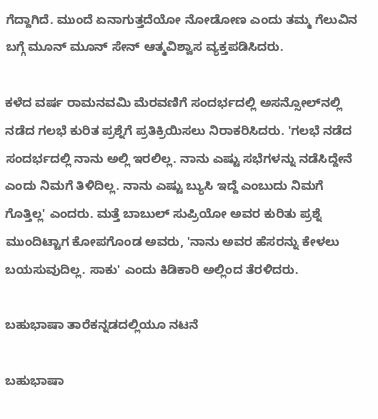ಗೆದ್ದಾಗಿದೆ. ಮುಂದೆ ಏನಾಗುತ್ತದೆಯೋ ನೋಡೋಣ ಎಂದು ತಮ್ಮ ಗೆಲುವಿನ ಬಗ್ಗೆ ಮೂನ್ ಮೂನ್ ಸೇನ್ ಆತ್ಮವಿಶ್ವಾಸ ವ್ಯಕ್ತಪಡಿಸಿದರು.

ಕಳೆದ ವರ್ಷ ರಾಮನವಮಿ ಮೆರವಣಿಗೆ ಸಂದರ್ಭದಲ್ಲಿ ಅಸನ್ಸೋಲ್‌ನಲ್ಲಿ ನಡೆದ ಗಲಭೆ ಕುರಿತ ಪ್ರಶ್ನೆಗೆ ಪ್ರತಿಕ್ರಿಯಿಸಲು ನಿರಾಕರಿಸಿದರು. 'ಗಲಭೆ ನಡೆದ ಸಂದರ್ಭದಲ್ಲಿ ನಾನು ಅಲ್ಲಿ ಇರಲಿಲ್ಲ. ನಾನು ಎಷ್ಟು ಸಭೆಗಳನ್ನು ನಡೆಸಿದ್ದೇನೆ ಎಂದು ನಿಮಗೆ ತಿಳಿದಿಲ್ಲ. ನಾನು ಎಷ್ಟು ಬ್ಯುಸಿ ಇದ್ದೆ ಎಂಬುದು ನಿಮಗೆ ಗೊತ್ತಿಲ್ಲ' ಎಂದರು. ಮತ್ತೆ ಬಾಬುಲ್ ಸುಪ್ರಿಯೋ ಅವರ ಕುರಿತು ಪ್ರಶ್ನೆ ಮುಂದಿಟ್ಟಾಗ ಕೋಪಗೊಂಡ ಅವರು, 'ನಾನು ಅವರ ಹೆಸರನ್ನು ಕೇಳಲು ಬಯಸುವುದಿಲ್ಲ. ಸಾಕು' ಎಂದು ಕಿಡಿಕಾರಿ ಅಲ್ಲಿಂದ ತೆರಳಿದರು.

ಬಹುಭಾಷಾ ತಾರೆಕನ್ನಡದಲ್ಲಿಯೂ ನಟನೆ

ಬಹುಭಾಷಾ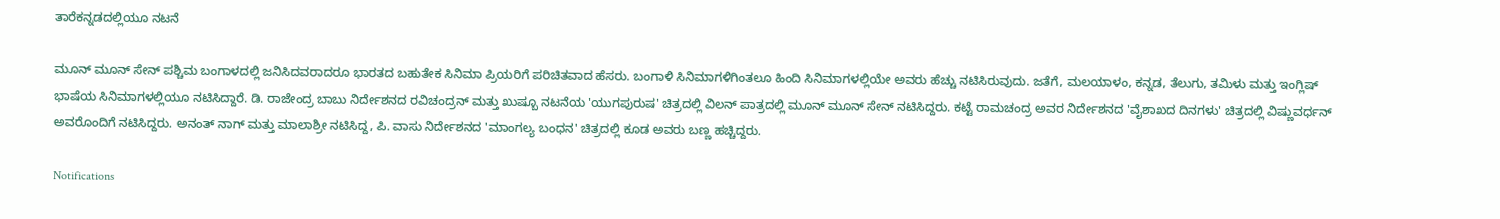ತಾರೆಕನ್ನಡದಲ್ಲಿಯೂ ನಟನೆ

ಮೂನ್ ಮೂನ್ ಸೇನ್ ಪಶ್ಚಿಮ ಬಂಗಾಳದಲ್ಲಿ ಜನಿಸಿದವರಾದರೂ ಭಾರತದ ಬಹುತೇಕ ಸಿನಿಮಾ ಪ್ರಿಯರಿಗೆ ಪರಿಚಿತವಾದ ಹೆಸರು. ಬಂಗಾಳಿ ಸಿನಿಮಾಗಳಿಗಿಂತಲೂ ಹಿಂದಿ ಸಿನಿಮಾಗಳಲ್ಲಿಯೇ ಅವರು ಹೆಚ್ಚು ನಟಿಸಿರುವುದು. ಜತೆಗೆ, ಮಲಯಾಳಂ, ಕನ್ನಡ, ತೆಲುಗು, ತಮಿಳು ಮತ್ತು ಇಂಗ್ಲಿಷ್ ಭಾಷೆಯ ಸಿನಿಮಾಗಳಲ್ಲಿಯೂ ನಟಿಸಿದ್ದಾರೆ. ಡಿ. ರಾಜೇಂದ್ರ ಬಾಬು ನಿರ್ದೇಶನದ ರವಿಚಂದ್ರನ್ ಮತ್ತು ಖುಷ್ಬೂ ನಟನೆಯ 'ಯುಗಪುರುಷ' ಚಿತ್ರದಲ್ಲಿ ವಿಲನ್ ಪಾತ್ರದಲ್ಲಿ ಮೂನ್ ಮೂನ್ ಸೇನ್ ನಟಿಸಿದ್ದರು. ಕಟ್ಟೆ ರಾಮಚಂದ್ರ ಅವರ ನಿರ್ದೇಶನದ 'ವೈಶಾಖದ ದಿನಗಳು' ಚಿತ್ರದಲ್ಲಿ ವಿಷ್ಣುವರ್ಧನ್ ಅವರೊಂದಿಗೆ ನಟಿಸಿದ್ದರು. ಅನಂತ್ ನಾಗ್ ಮತ್ತು ಮಾಲಾಶ್ರೀ ನಟಿಸಿದ್ದ, ಪಿ. ವಾಸು ನಿರ್ದೇಶನದ 'ಮಾಂಗಲ್ಯ ಬಂಧನ' ಚಿತ್ರದಲ್ಲಿ ಕೂಡ ಅವರು ಬಣ್ಣ ಹಚ್ಚಿದ್ದರು.

Notifications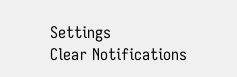Settings
Clear Notifications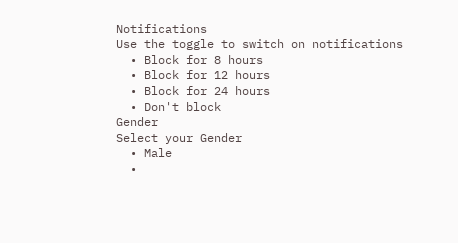Notifications
Use the toggle to switch on notifications
  • Block for 8 hours
  • Block for 12 hours
  • Block for 24 hours
  • Don't block
Gender
Select your Gender
  • Male
  •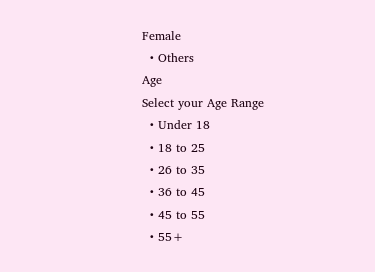Female
  • Others
Age
Select your Age Range
  • Under 18
  • 18 to 25
  • 26 to 35
  • 36 to 45
  • 45 to 55
  • 55+